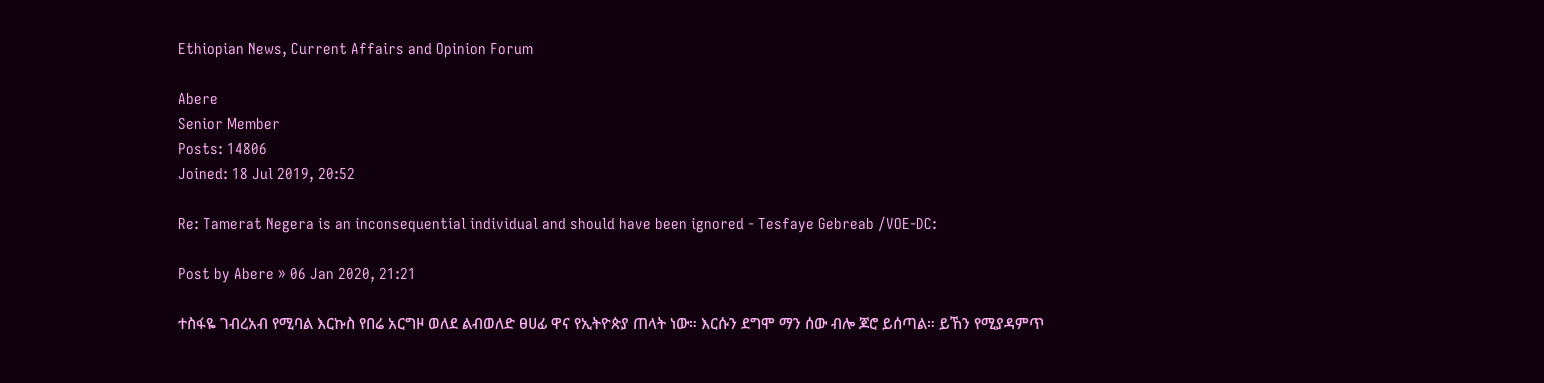Ethiopian News, Current Affairs and Opinion Forum

Abere
Senior Member
Posts: 14806
Joined: 18 Jul 2019, 20:52

Re: Tamerat Negera is an inconsequential individual and should have been ignored - Tesfaye Gebreab /VOE-DC:

Post by Abere » 06 Jan 2020, 21:21

ተስፋዬ ገብረአብ የሚባል እርኩስ የበሬ አርግዞ ወለደ ልብወለድ ፀሀፊ ዋና የኢትዮጵያ ጠላት ነው። እርሱን ደግሞ ማን ሰው ብሎ ጆሮ ይሰጣል። ይኸን የሚያዳምጥ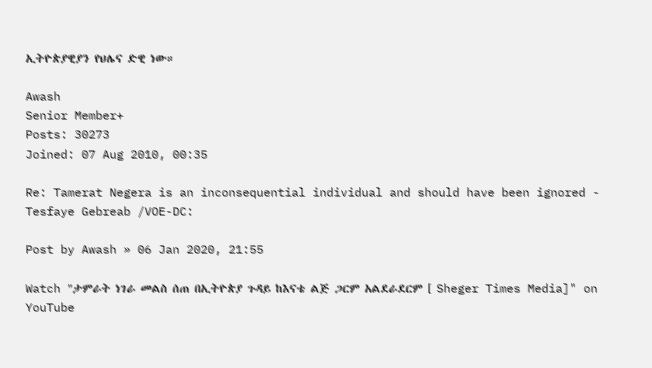ኢትዮጵያዊያን የህሌና ድዊ ነው።

Awash
Senior Member+
Posts: 30273
Joined: 07 Aug 2010, 00:35

Re: Tamerat Negera is an inconsequential individual and should have been ignored - Tesfaye Gebreab /VOE-DC:

Post by Awash » 06 Jan 2020, 21:55

Watch "ታምራት ነገራ መልስ ሰጠ በኢትዮጵያ ጉዳይ ከእናቴ ልጅ ጋርም አልደራደርም [ Sheger Times Media]" on YouTube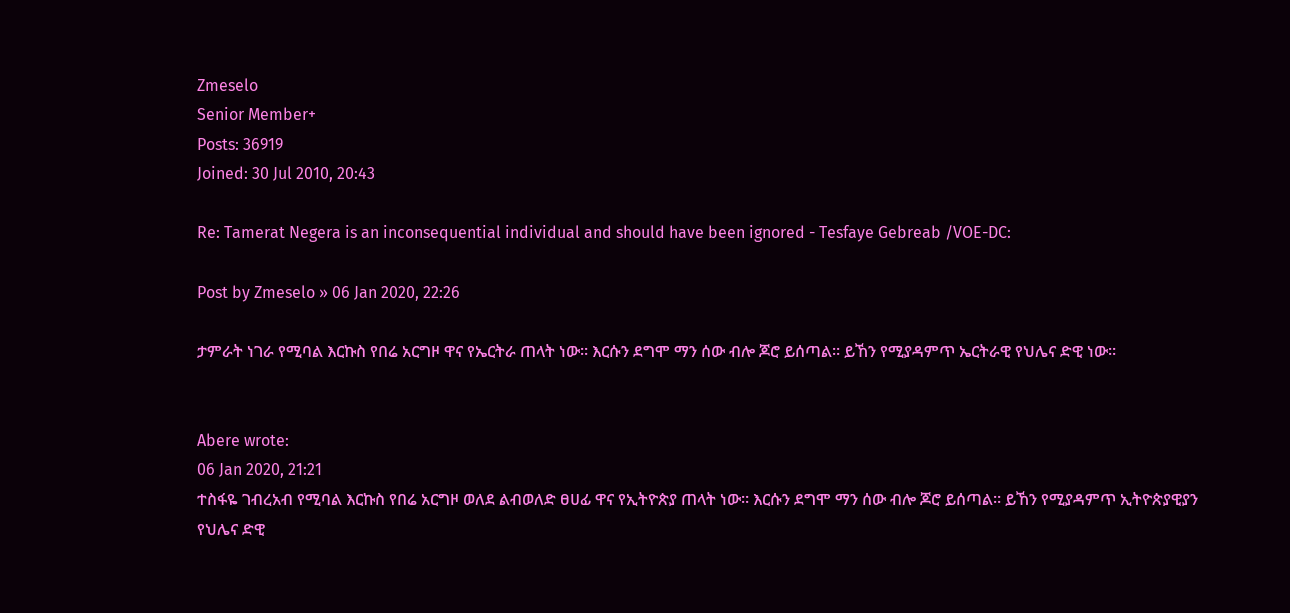Zmeselo
Senior Member+
Posts: 36919
Joined: 30 Jul 2010, 20:43

Re: Tamerat Negera is an inconsequential individual and should have been ignored - Tesfaye Gebreab /VOE-DC:

Post by Zmeselo » 06 Jan 2020, 22:26

ታምራት ነገራ የሚባል እርኩስ የበሬ አርግዞ ዋና የኤርትራ ጠላት ነው። እርሱን ደግሞ ማን ሰው ብሎ ጆሮ ይሰጣል። ይኸን የሚያዳምጥ ኤርትራዊ የህሌና ድዊ ነው።


Abere wrote:
06 Jan 2020, 21:21
ተስፋዬ ገብረአብ የሚባል እርኩስ የበሬ አርግዞ ወለደ ልብወለድ ፀሀፊ ዋና የኢትዮጵያ ጠላት ነው። እርሱን ደግሞ ማን ሰው ብሎ ጆሮ ይሰጣል። ይኸን የሚያዳምጥ ኢትዮጵያዊያን የህሌና ድዊ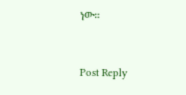ነው።



Post Reply